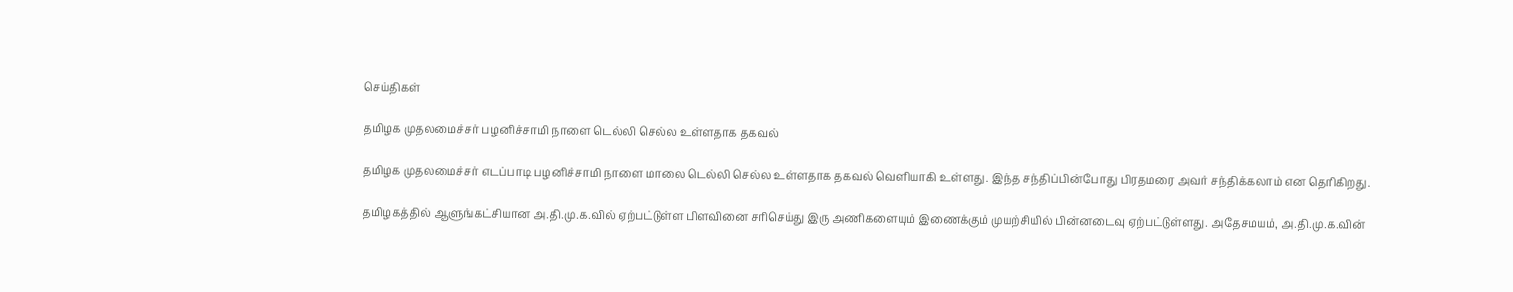செய்திகள்

தமிழக முதலமைச்சர் பழனிச்சாமி நாளை டெல்லி செல்ல உள்ளதாக தகவல்

தமிழக முதலமைச்சர் எடப்பாடி பழனிச்சாமி நாளை மாலை டெல்லி செல்ல உள்ளதாக தகவல் வெளியாகி உள்ளது. இந்த சந்திப்பின்போது பிரதமரை அவர் சந்திக்கலாம் என தெரிகிறது.

தமிழகத்தில் ஆளுங்கட்சியான அ.தி.மு.க.வில் ஏற்பட்டுள்ள பிளவினை சரிசெய்து இரு அணிகளையும் இணைக்கும் முயற்சியில் பின்னடைவு ஏற்பட்டுள்ளது. அதேசமயம், அ.தி.மு.க.வின்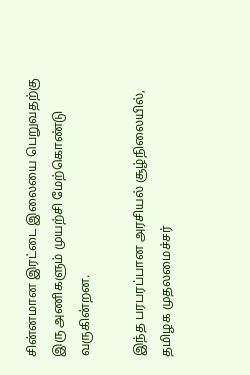சின்னமான இரட்டை இலையை பெறுவதற்கு இரு அணிகளும் முயற்சி மேற்கொண்டு வருகின்றன.

இந்த பரபரப்பான அரசியல் சூழ்நிலையில், தமிழக முதலமைச்சர்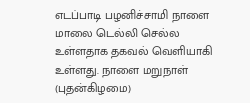எடப்பாடி பழனிச்சாமி நாளை மாலை டெல்லி செல்ல உள்ளதாக தகவல் வெளியாகி உள்ளது. நாளை மறுநாள் (புதன்கிழமை)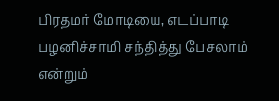பிரதமர் மோடியை, எடப்பாடி பழனிச்சாமி சந்தித்து பேசலாம் என்றும்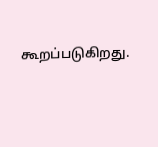கூறப்படுகிறது.